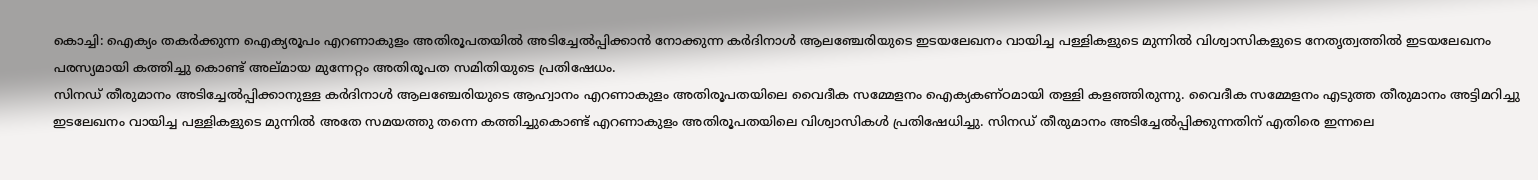കൊച്ചി: ഐക്യം തകർക്കുന്ന ഐക്യരൂപം എറണാകുളം അതിരൂപതയിൽ അടിച്ചേൽപ്പിക്കാൻ നോക്കുന്ന കർദിനാൾ ആലഞ്ചേരിയുടെ ഇടയലേഖനം വായിച്ച പള്ളികളുടെ മുന്നിൽ വിശ്വാസികളുടെ നേതൃത്വത്തിൽ ഇടയലേഖനം പരസ്യമായി കത്തിച്ചു കൊണ്ട് അല്മായ മുന്നേറ്റം അതിരൂപത സമിതിയുടെ പ്രതിഷേധം.
സിനഡ് തീരുമാനം അടിച്ചേൽപ്പിക്കാനുള്ള കർദിനാൾ ആലഞ്ചേരിയുടെ ആഹ്വാനം എറണാകുളം അതിരൂപതയിലെ വൈദീക സമ്മേളനം ഐക്യകണ്ഠമായി തള്ളി കളഞ്ഞിരുന്നു. വൈദീക സമ്മേളനം എടുത്ത തീരുമാനം അട്ടിമറിച്ചു ഇടലേഖനം വായിച്ച പള്ളികളുടെ മുന്നിൽ അതേ സമയത്തു തന്നെ കത്തിച്ചുകൊണ്ട് എറണാകുളം അതിരൂപതയിലെ വിശ്വാസികൾ പ്രതിഷേധിച്ചു. സിനഡ് തീരുമാനം അടിച്ചേൽപ്പിക്കുന്നതിന് എതിരെ ഇന്നലെ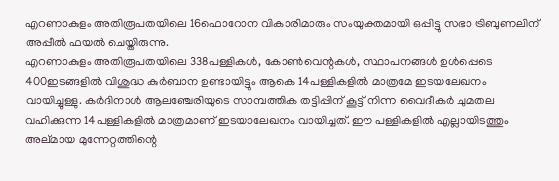എറണാകുളം അതിരൂപതയിലെ 16ഫൊറോന വികാരിമാരും സംയുക്തമായി ഒപ്പിട്ടു സഭാ ട്രിബുണലിന് അപ്പീൽ ഫയൽ ചെയ്തിരുന്നു.
എറണാകുളം അതിരൂപതയിലെ 338പള്ളികൾ, കോൺവെന്റകൾ, സ്ഥാപനങ്ങൾ ഉൾപ്പെടെ 400ഇടങ്ങളിൽ വിശുദ്ധ കുർബാന ഉണ്ടായിട്ടും ആകെ 14പള്ളികളിൽ മാത്രമേ ഇടയലേഖനം വായിച്ചുള്ളു. കർദിനാൾ ആലഞ്ചേരിയുടെ സാമ്പത്തിക തട്ടിപ്പിന് കൂട്ട് നിന്ന വൈദീകർ ചുമതല വഹിക്കുന്ന 14പള്ളികളിൽ മാത്രമാണ് ഇടയാലേഖനം വായിച്ചത്. ഈ പള്ളികളിൽ എല്ലായിടത്തും അല്മായ മുന്നേറ്റത്തിന്റെ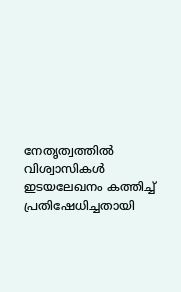നേതൃത്വത്തിൽ വിശ്വാസികൾ ഇടയലേഖനം കത്തിച്ച് പ്രതിഷേധിച്ചതായി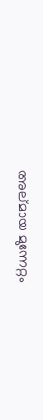അല്മായ മുന്നേറ്റം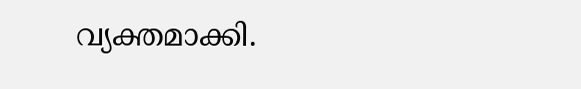വ്യക്തമാക്കി.